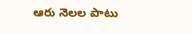ఆరు నెలల పాటు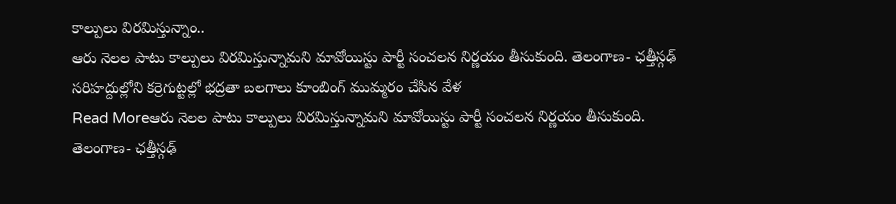కాల్పులు విరమిస్తున్నాం..
ఆరు నెలల పాటు కాల్పులు విరమిస్తున్నామని మావోయిస్టు పార్టీ సంచలన నిర్ణయం తీసుకుంది. తెలంగాణ- ఛత్తీస్గఢ్ సరిహద్దుల్లోని కర్రెగుట్టల్లో భద్రతా బలగాలు కూంబింగ్ ముమ్మరం చేసిన వేళ
Read Moreఆరు నెలల పాటు కాల్పులు విరమిస్తున్నామని మావోయిస్టు పార్టీ సంచలన నిర్ణయం తీసుకుంది. తెలంగాణ- ఛత్తీస్గఢ్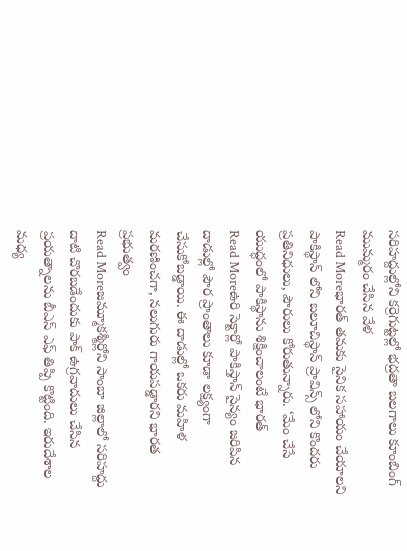సరిహద్దుల్లోని కర్రెగుట్టల్లో భద్రతా బలగాలు కూంబింగ్ ముమ్మరం చేసిన వేళ
Read Moreభారత్ తమకు సైనిక సహాయం చేయాలని పాకిస్థాన్ లోని బలూచిస్థాన్ ప్రావిన్స్ లోని కొందరు ప్రతినిధులు, పౌరులు కోరుతున్నారు. ‘మేం చేసే యుద్ధంలో పాకిస్థాను శిక్షించాలంటే భారత్
Read Moreఉరి సెక్టార్లో పాకిస్తాన్ సైన్యం జరిపిన దాడుల్లో పౌర ప్రాంతాలు కూడా లక్ష్యంగా చేసుకోబడ్డాయి. ఈ దాడుల్లో ఒకరు మహిళ మరణించగా, నలుగురు గాయపడ్డారని భారత ప్రభుత్వం
Read Moreజమ్మూకశ్మీర్లోని సాంబా జిల్లాలో సరిహద్దు దాటి చొరబడేందుకు పాక్ ఉగ్రవాదులు చేసిన ప్రయత్నాలను బీఎస్ ఎఫ్ తిప్పి కొట్టింది. ఇరుదేశాల మధ్య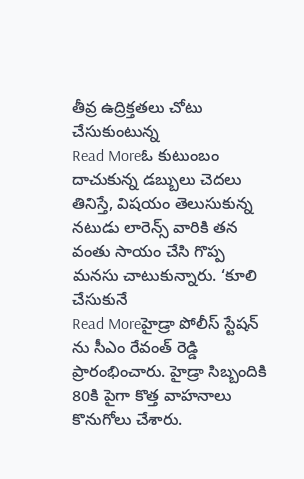తీవ్ర ఉద్రిక్తతలు చోటు చేసుకుంటున్న
Read Moreఓ కుటుంబం దాచుకున్న డబ్బులు చెదలు తినిస్తే, విషయం తెలుసుకున్న నటుడు లారెన్స్ వారికి తన వంతు సాయం చేసి గొప్ప మనసు చాటుకున్నారు. ‘కూలి చేసుకునే
Read Moreహైడ్రా పోలీస్ స్టేషన్ ను సీఎం రేవంత్ రెడ్డి ప్రారంభించారు. హైడ్రా సిబ్బందికి 80కి పైగా కొత్త వాహనాలు కొనుగోలు చేశారు.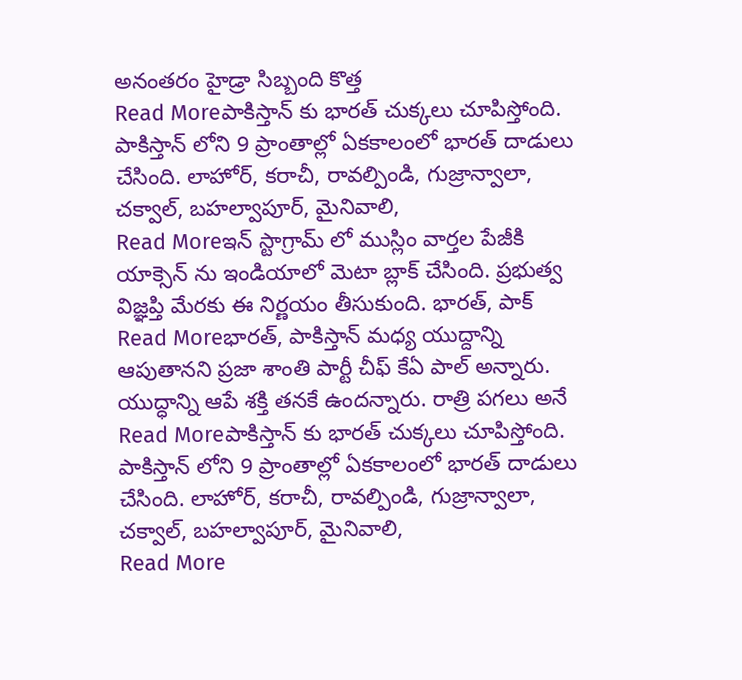అనంతరం హైడ్రా సిబ్బంది కొత్త
Read Moreపాకిస్తాన్ కు భారత్ చుక్కలు చూపిస్తోంది. పాకిస్తాన్ లోని 9 ప్రాంతాల్లో ఏకకాలంలో భారత్ దాడులు చేసింది. లాహోర్, కరాచీ, రావల్పిండి, గుజ్రాన్వాలా, చక్వాల్, బహల్వాపూర్, మైనివాలి,
Read Moreఇన్ స్టాగ్రామ్ లో ముస్లిం వార్తల పేజీకి యాక్సెన్ ను ఇండియాలో మెటా బ్లాక్ చేసింది. ప్రభుత్వ విజ్ఞప్తి మేరకు ఈ నిర్ణయం తీసుకుంది. భారత్, పాక్
Read Moreభారత్, పాకిస్తాన్ మధ్య యుద్దాన్ని ఆపుతానని ప్రజా శాంతి పార్టీ చీఫ్ కేఏ పాల్ అన్నారు. యుద్ధాన్ని ఆపే శక్తి తనకే ఉందన్నారు. రాత్రి పగలు అనే
Read Moreపాకిస్తాన్ కు భారత్ చుక్కలు చూపిస్తోంది. పాకిస్తాన్ లోని 9 ప్రాంతాల్లో ఏకకాలంలో భారత్ దాడులు చేసింది. లాహోర్, కరాచీ, రావల్పిండి, గుజ్రాన్వాలా, చక్వాల్, బహల్వాపూర్, మైనివాలి,
Read More